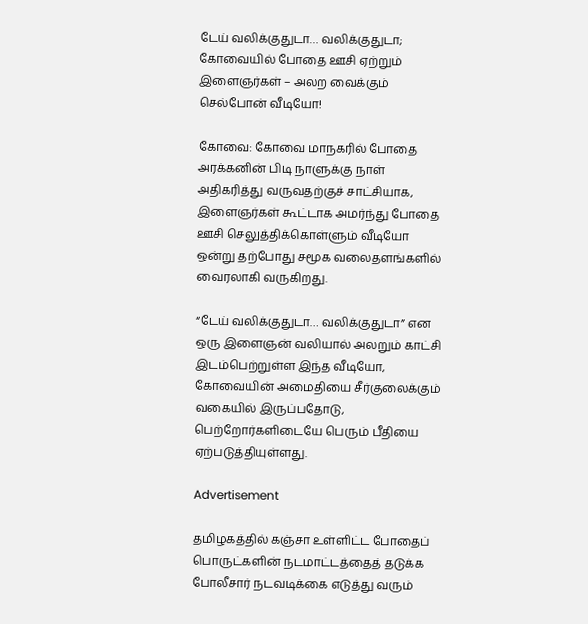டேய் வலிக்குதுடா… வலிக்குதுடா; கோவையில் போதை ஊசி ஏற்றும் இளைஞர்கள் – அலற வைக்கும் செல்போன் வீடியோ!

கோவை: கோவை மாநகரில் போதை அரக்கனின் பிடி நாளுக்கு நாள் அதிகரித்து வருவதற்குச் சாட்சியாக, இளைஞர்கள் கூட்டாக அமர்ந்து போதை ஊசி செலுத்திக்கொள்ளும் வீடியோ ஒன்று தற்போது சமூக வலைதளங்களில் வைரலாகி வருகிறது.

“டேய் வலிக்குதுடா… வலிக்குதுடா” என ஒரு இளைஞன் வலியால் அலறும் காட்சி இடம்பெற்றுள்ள இந்த வீடியோ, கோவையின் அமைதியை சீர்குலைக்கும் வகையில் இருப்பதோடு, பெற்றோர்களிடையே பெரும் பீதியை ஏற்படுத்தியுள்ளது.

Advertisement

தமிழகத்தில் கஞ்சா உள்ளிட்ட போதைப் பொருட்களின் நடமாட்டத்தைத் தடுக்க போலீசார் நடவடிக்கை எடுத்து வரும்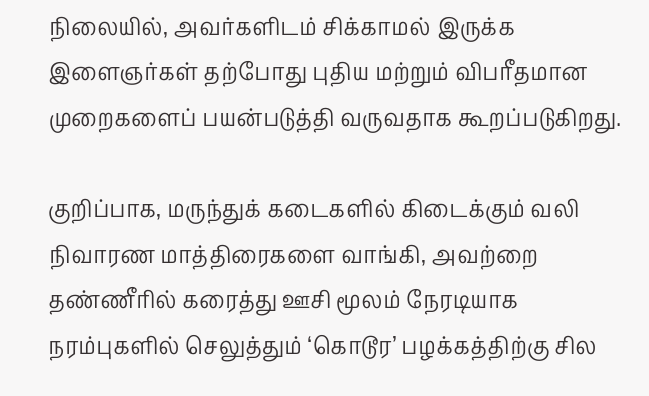நிலையில், அவர்களிடம் சிக்காமல் இருக்க இளைஞர்கள் தற்போது புதிய மற்றும் விபரீதமான முறைகளைப் பயன்படுத்தி வருவதாக கூறப்படுகிறது.

குறிப்பாக, மருந்துக் கடைகளில் கிடைக்கும் வலி நிவாரண மாத்திரைகளை வாங்கி, அவற்றை தண்ணீரில் கரைத்து ஊசி மூலம் நேரடியாக நரம்புகளில் செலுத்தும் ‘கொடூர’ பழக்கத்திற்கு சில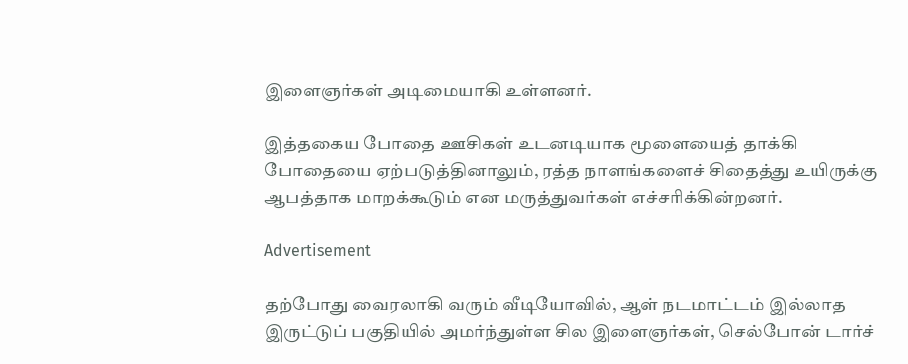இளைஞர்கள் அடிமையாகி உள்ளனர்.

இத்தகைய போதை ஊசிகள் உடனடியாக மூளையைத் தாக்கி போதையை ஏற்படுத்தினாலும், ரத்த நாளங்களைச் சிதைத்து உயிருக்கு ஆபத்தாக மாறக்கூடும் என மருத்துவர்கள் எச்சரிக்கின்றனர்.

Advertisement

தற்போது வைரலாகி வரும் வீடியோவில், ஆள் நடமாட்டம் இல்லாத இருட்டுப் பகுதியில் அமர்ந்துள்ள சில இளைஞர்கள், செல்போன் டார்ச்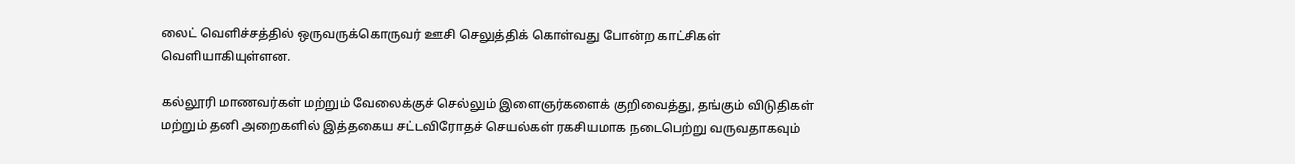லைட் வெளிச்சத்தில் ஒருவருக்கொருவர் ஊசி செலுத்திக் கொள்வது போன்ற காட்சிகள் வெளியாகியுள்ளன.

கல்லூரி மாணவர்கள் மற்றும் வேலைக்குச் செல்லும் இளைஞர்களைக் குறிவைத்து, தங்கும் விடுதிகள் மற்றும் தனி அறைகளில் இத்தகைய சட்டவிரோதச் செயல்கள் ரகசியமாக நடைபெற்று வருவதாகவும்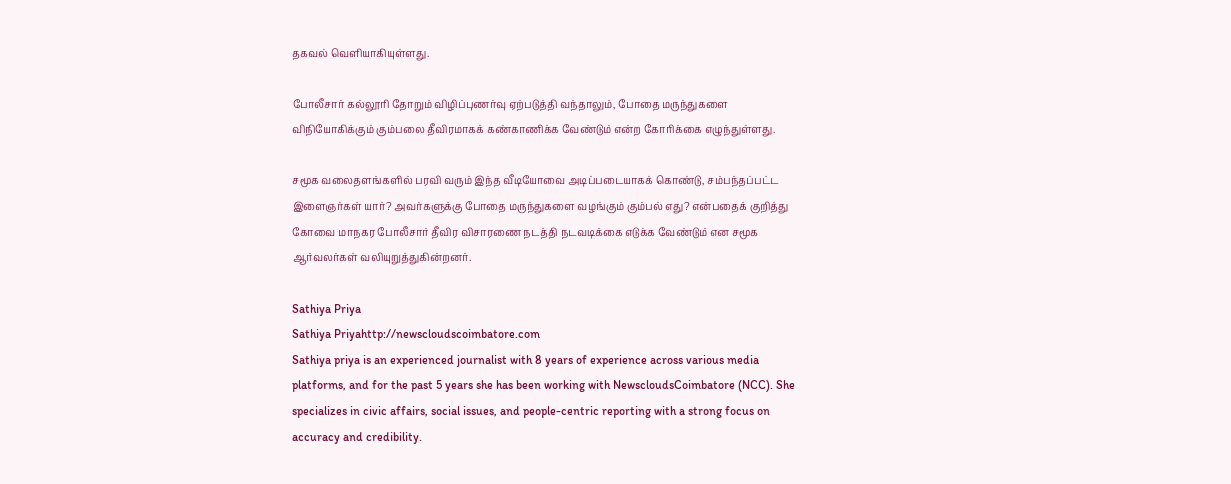தகவல் வெளியாகியுள்ளது.

போலீசார் கல்லூரி தோறும் விழிப்புணர்வு ஏற்படுத்தி வந்தாலும், போதை மருந்துகளை விநியோகிக்கும் கும்பலை தீவிரமாகக் கண்காணிக்க வேண்டும் என்ற கோரிக்கை எழுந்துள்ளது.

சமூக வலைதளங்களில் பரவி வரும் இந்த வீடியோவை அடிப்படையாகக் கொண்டு, சம்பந்தப்பட்ட இளைஞர்கள் யார்? அவர்களுக்கு போதை மருந்துகளை வழங்கும் கும்பல் எது? என்பதைக் குறித்து கோவை மாநகர போலீசார் தீவிர விசாரணை நடத்தி நடவடிக்கை எடுக்க வேண்டும் என சமூக ஆர்வலர்கள் வலியுறுத்துகின்றனர்.

Sathiya Priya
Sathiya Priyahttp://newscloudscoimbatore.com
Sathiya priya is an experienced journalist with 8 years of experience across various media platforms, and for the past 5 years she has been working with NewscloudsCoimbatore (NCC). She specializes in civic affairs, social issues, and people-centric reporting with a strong focus on accuracy and credibility.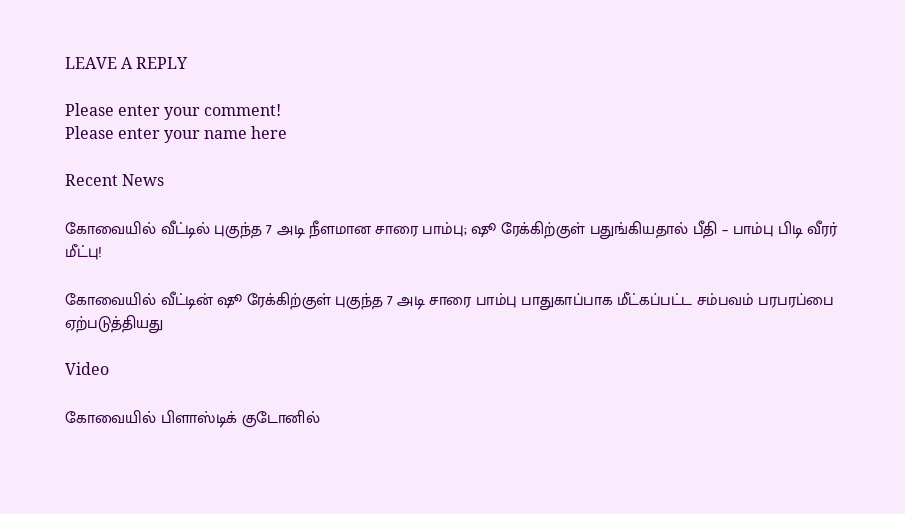LEAVE A REPLY

Please enter your comment!
Please enter your name here

Recent News

கோவையில் வீட்டில் புகுந்த 7 அடி நீளமான சாரை பாம்பு; ஷூ ரேக்கிற்குள் பதுங்கியதால் பீதி – பாம்பு பிடி வீரர் மீட்பு!

கோவையில் வீட்டின் ஷூ ரேக்கிற்குள் புகுந்த 7 அடி சாரை பாம்பு பாதுகாப்பாக மீட்கப்பட்ட சம்பவம் பரபரப்பை ஏற்படுத்தியது

Video

கோவையில் பிளாஸ்டிக் குடோனில்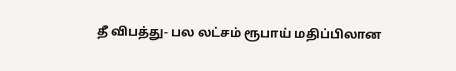தீ விபத்து- பல லட்சம் ரூபாய் மதிப்பிலான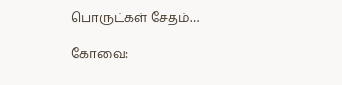பொருட்கள் சேதம்…

கோவை: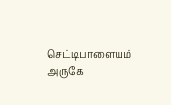செட்டிபாளையம் அருகே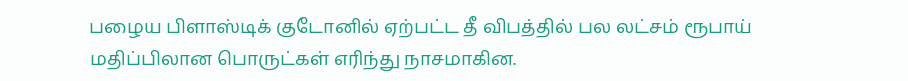பழைய பிளாஸ்டிக் குடோனில் ஏற்பட்ட தீ விபத்தில் பல லட்சம் ரூபாய் மதிப்பிலான பொருட்கள் எரிந்து நாசமாகின.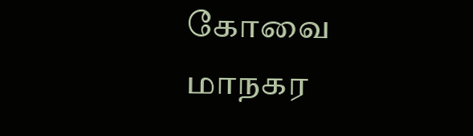கோவை மாநகர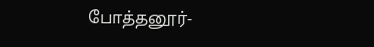போத்தனூர்-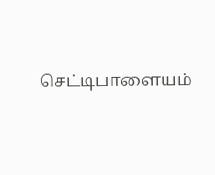செட்டிபாளையம்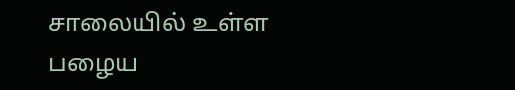சாலையில் உள்ள பழைய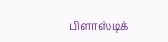பிளாஸ்டிக்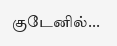குடேனில்...